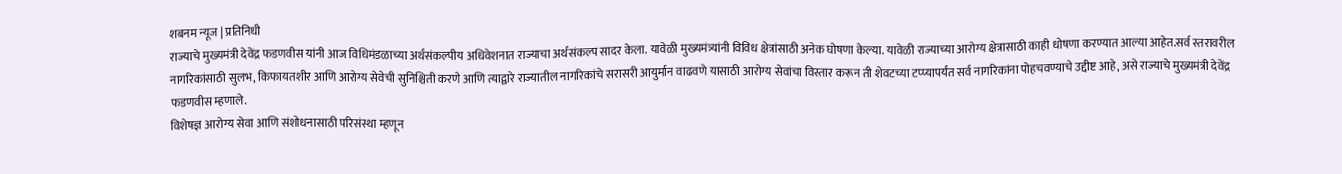शबनम न्यूज | प्रतिनिधी
राज्याचे मुख्यमंत्री देवेंद्र फडणवीस यांनी आज विधिमंडळाच्या अर्थसंकल्पीय अधिवेशनात राज्याचा अर्थसंकल्प सादर केला. यावेळी मुख्यमंत्र्यांनी विविध क्षेत्रांसाठी अनेक घोषणा केल्या. यावेळी राज्याच्या आरोग्य क्षेत्रासाठी काही धोषणा करण्यात आल्या आहेत.सर्व स्तरावरील नागरिकांसाठी सुलभ, किफायतशीर आणि आरोग्य सेवेची सुनिश्चिती करणे आणि त्याद्वारे राज्यातील नागरिकांचे सरासरी आयुर्मान वाढवणे यासाठी आरोग्य सेवांचा विस्तार करून ती शेवटच्या टप्प्यापर्यंत सर्व नागरिकांना पोहचवण्याचे उद्दीष्ट आहे, असे राज्याचे मुख्यमंत्री देवेंद्र फडणवीस म्हणाले.
विशेषज्ञ आरोग्य सेवा आणि संशोधनासाठी परिसंस्था म्हणून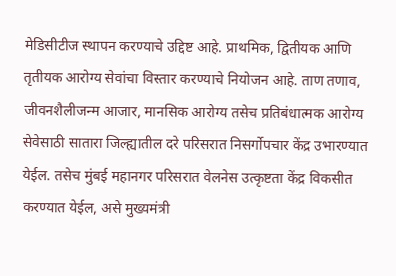मेडिसीटीज स्थापन करण्याचे उद्दिष्ट आहे. प्राथमिक, द्वितीयक आणि तृतीयक आरोग्य सेवांचा विस्तार करण्याचे नियोजन आहे. ताण तणाव, जीवनशैलीजन्म आजार, मानसिक आरोग्य तसेच प्रतिबंधात्मक आरोग्य सेवेसाठी सातारा जिल्ह्यातील दरे परिसरात निसर्गोपचार केंद्र उभारण्यात येईल. तसेच मुंबई महानगर परिसरात वेलनेस उत्कृष्टता केंद्र विकसीत करण्यात येईल, असे मुख्यमंत्री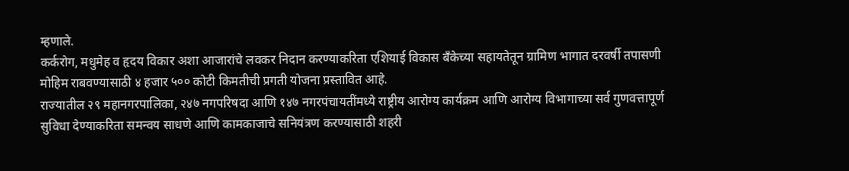म्हणाले.
कर्करोग, मधुमेह व हृदय विकार अशा आजारांचे लवकर निदान करण्याकरिता एशियाई विकास बँकेच्या सहायतेतून ग्रामिण भागात दरवर्षी तपासणी मोहिम राबवण्यासाठी ४ हजार ५०० कोटी किमतीची प्रगती योजना प्रस्तावित आहे.
राज्यातील २९ महानगरपालिका, २४७ नगपरिषदा आणि १४७ नगरपंचायतींमध्ये राष्ट्रीय आरोग्य कार्यक्रम आणि आरोग्य विभागाच्या सर्व गुणवत्तापूर्ण सुविधा देण्याकरिता समन्वय साधणे आणि कामकाजाचे सनियंत्रण करण्यासाठी शहरी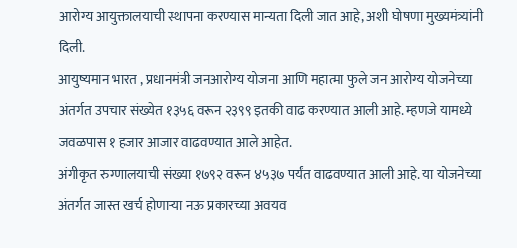आरोग्य आयुक्तालयाची स्थापना करण्यास मान्यता दिली जात आहे, अशी घोषणा मुख्यमंत्र्यांनी दिली.
आयुष्यमान भारत , प्रधानमंत्री जनआरोग्य योजना आणि महात्मा फुले जन आरोग्य योजनेच्या अंतर्गत उपचार संख्येत १३५६ वरून २३९९ इतकी वाढ करण्यात आली आहे. म्हणजे यामध्ये जवळपास १ हजार आजार वाढवण्यात आले आहेत.
अंगीकृत रुग्णालयाची संख्या १७९२ वरून ४५३७ पर्यंत वाढवण्यात आली आहे. या योजनेच्या अंतर्गत जास्त खर्च होणाऱ्या नऊ प्रकारच्या अवयव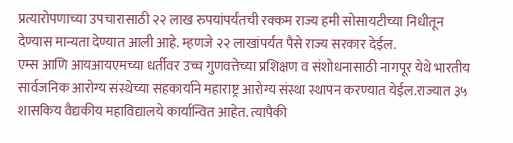प्रत्यारोपणाच्या उपचारासाठी २२ लाख रुपयांपर्यंतची रक्कम राज्य हमी सोसायटीच्या निधीतून देण्यास मान्यता देण्यात आली आहे. म्हणजे २२ लाखांपर्यंत पैसे राज्य सरकार देईल.
एम्स आणि आयआयएमच्या धर्तीवर उच्च गुणवत्तेच्या प्रशिक्षण व संशोधनासाठी नागपूर येथे भारतीय सार्वजनिक आरोग्य संस्थेच्या सहकार्याने महाराष्ट्र आरोग्य संस्था स्थापन करण्यात येईल.राज्यात ३५ शासकिय वैद्यकीय महाविद्यालये कार्यान्वित आहेत. त्यापैकी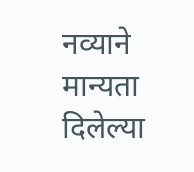नव्याने मान्यता दिलेल्या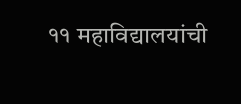११ महाविद्यालयांची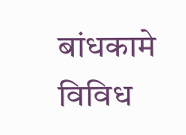बांधकामे विविध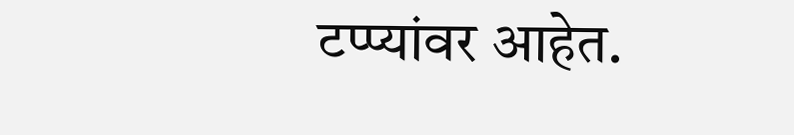टप्प्यांवर आहेत.